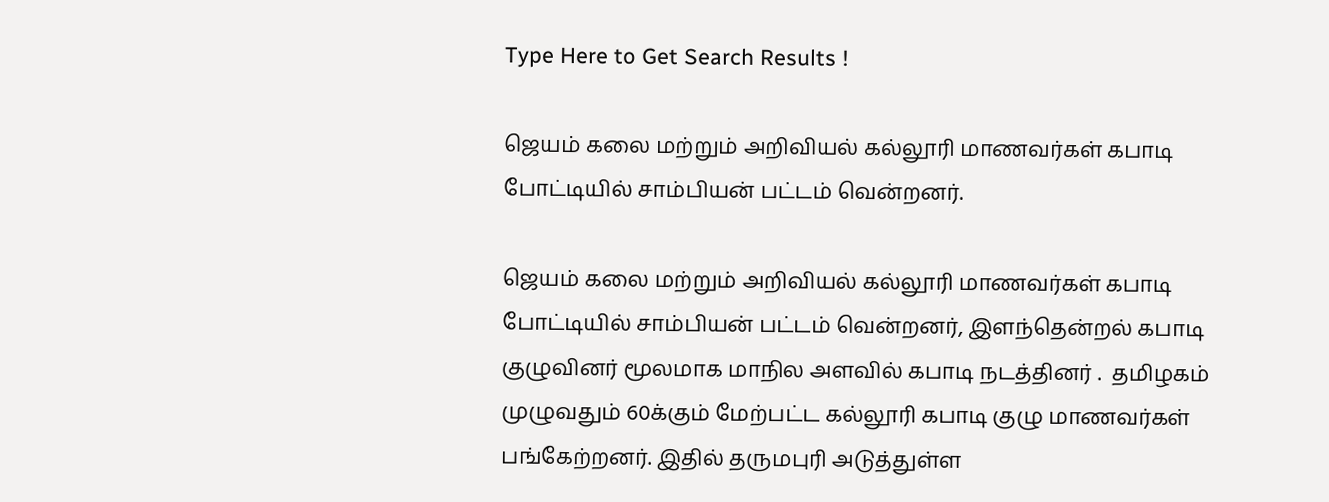Type Here to Get Search Results !

ஜெயம் கலை மற்றும் அறிவியல் கல்லூரி மாணவர்கள் கபாடி போட்டியில் சாம்பியன் பட்டம் வென்றனர்.

ஜெயம் கலை மற்றும் அறிவியல் கல்லூரி மாணவர்கள் கபாடி போட்டியில் சாம்பியன் பட்டம் வென்றனர், இளந்தென்றல் கபாடி குழுவினர் மூலமாக மாநில அளவில் கபாடி நடத்தினர் .  தமிழகம் முழுவதும் 60க்கும் மேற்பட்ட கல்லூரி கபாடி குழு மாணவர்கள் பங்கேற்றனர். இதில் தருமபுரி அடுத்துள்ள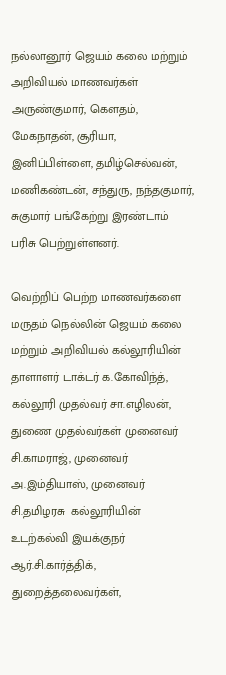நல்லானூர் ஜெயம் கலை மற்றும் அறிவியல் மாணவர்கள்  அருண்குமார், கெளதம், மேகநாதன், சூரியா, இனிப்பிள்ளை, தமிழ்செல்வன், மணிகண்டன், சந்துரு, நந்தகுமார், சுகுமார் பங்கேற்று இரண்டாம் பரிசு பெற்றுள்ளனர்.

வெற்றிப் பெற்ற மாணவர்களை மருதம் நெல்லின் ஜெயம் கலை மற்றும் அறிவியல் கல்லூரியின் தாளாளர் டாக்டர் க.கோவிந்த்,  கல்லூரி முதல்வர் சா.எழிலன், துணை முதல்வர்கள் முனைவர் சி.காமராஜ், முனைவர் அ.இம்தியாஸ், முனைவர் சி.தமிழரசு  கல்லூரியின் உடற்கல்வி இயக்குநர் ஆர்.சி.கார்த்திக், துறைத்தலைவர்கள்,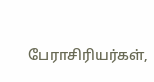பேராசிரியர்கள்,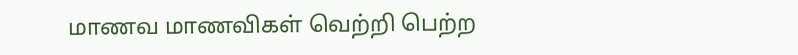மாணவ மாணவிகள் வெற்றி பெற்ற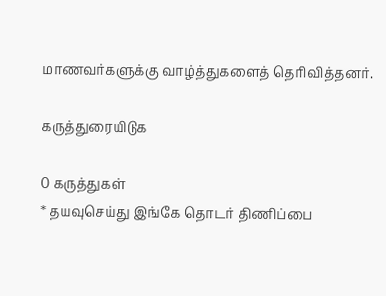மாணவர்களுக்கு வாழ்த்துகளைத் தெரிவித்தனர்.

கருத்துரையிடுக

0 கருத்துகள்
* தயவுசெய்து இங்கே தொடர் திணிப்பை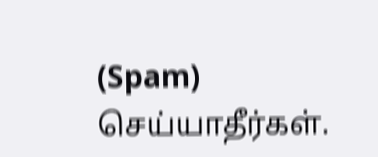(Spam) செய்யாதீர்கள்.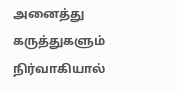அனைத்து கருத்துகளும் நிர்வாகியால்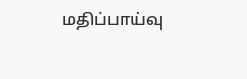மதிப்பாய்வு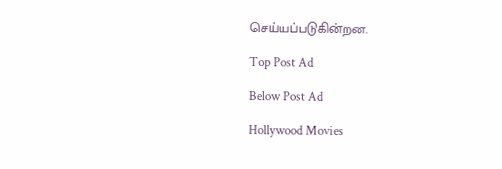செய்யப்படுகின்றன.

Top Post Ad

Below Post Ad

Hollywood Movies